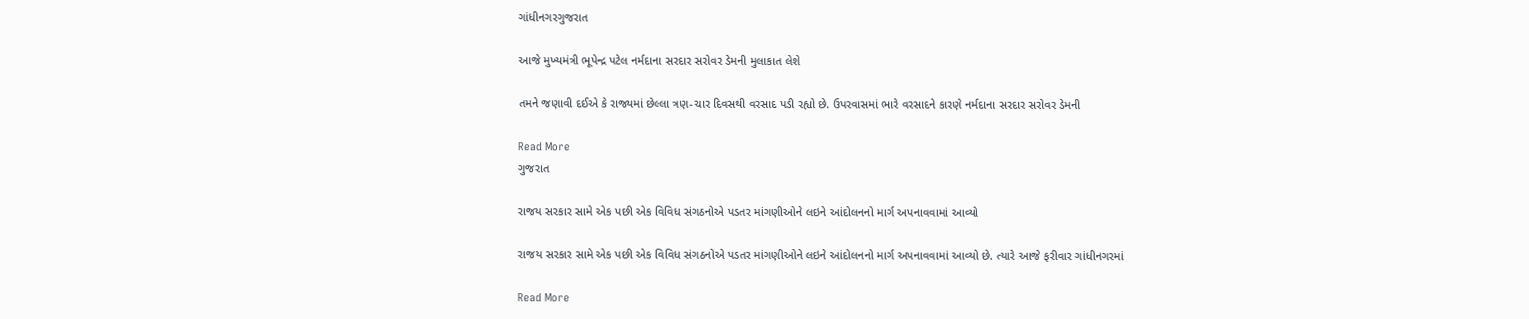ગાંધીનગરગુજરાત

આજે મુખ્યમંત્રી ભૂપેન્દ્ર પટેલ નર્મદાના સરદાર સરોવર ડેમની મુલાકાત લેશે

તમને જણાવી દઈએ કે રાજ્યમાં છેલ્લા ત્રણ-ચાર દિવસથી વરસાદ પડી રહ્યો છે. ઉપરવાસમાં ભારે વરસાદને કારણે નર્મદાના સરદાર સરોવર ડેમની

Read More
ગુજરાત

રાજય સરકાર સામે એક પછી એક વિવિધ સંગઠનોએ પડતર માંગણીઓને લઇને આંદોલનનો માર્ગ અપનાવવામાં આવ્યો

રાજય સરકાર સામે એક પછી એક વિવિધ સંગઠનોએ પડતર માંગણીઓને લઇને આંદોલનનો માર્ગ અપનાવવામાં આવ્યો છે. ત્યારે આજે ફરીવાર ગાંધીનગરમાં

Read More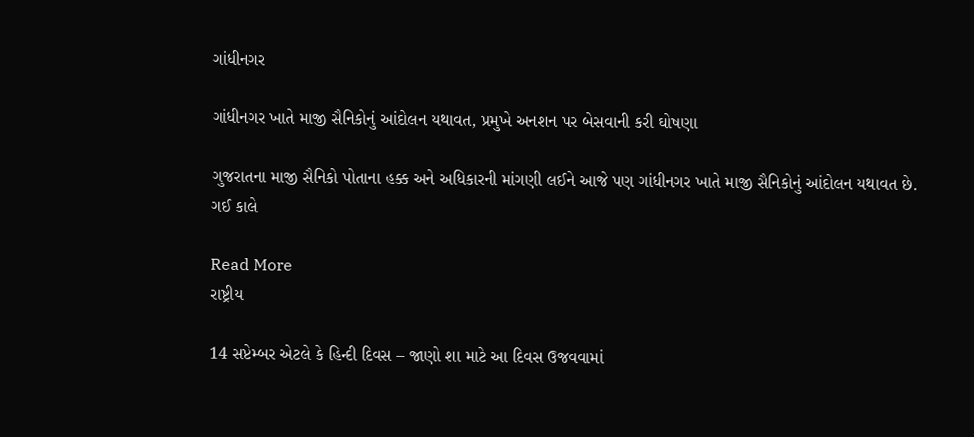ગાંધીનગર

ગાંધીનગર ખાતે માજી સૈનિકોનું આંદોલન યથાવત, પ્રમુખે અનશન પર બેસવાની કરી ઘોષણા

ગુજરાતના માજી સૈનિકો પોતાના હક્ક અને અધિકારની માંગણી લઈને આજે પણ ગાંધીનગર ખાતે માજી સૈનિકોનું આંદોલન યથાવત છે. ગઈ કાલે

Read More
રાષ્ટ્રીય

14 સપ્ટેમ્બર એટલે કે હિન્દી દિવસ – જાણો શા માટે આ દિવસ ઉજવવામાં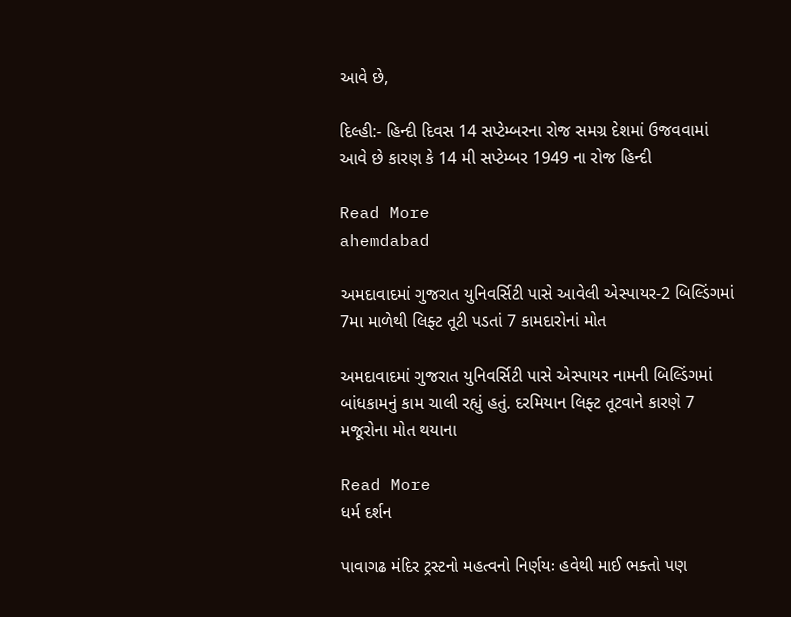આવે છે,

દિલ્હી:- હિન્દી દિવસ 14 સપ્ટેમ્બરના રોજ સમગ્ર દેશમાં ઉજવવામાં આવે છે કારણ કે 14 મી સપ્ટેમ્બર 1949 ના રોજ હિન્દી

Read More
ahemdabad

અમદાવાદમાં ગુજરાત યુનિવર્સિટી પાસે આવેલી એસ્પાયર-2 બિલ્ડિંગમાં 7મા માળેથી લિફ્ટ તૂટી પડતાં 7 કામદારોનાં મોત

અમદાવાદમાં ગુજરાત યુનિવર્સિટી પાસે એસ્પાયર નામની બિલ્ડિંગમાં બાંધકામનું કામ ચાલી રહ્યું હતું. દરમિયાન લિફ્ટ તૂટવાને કારણે 7 મજૂરોના મોત થયાના

Read More
ધર્મ દર્શન

પાવાગઢ મંદિર ટ્રસ્ટનો મહત્વનો નિર્ણયઃ હવેથી માઈ ભક્તો પણ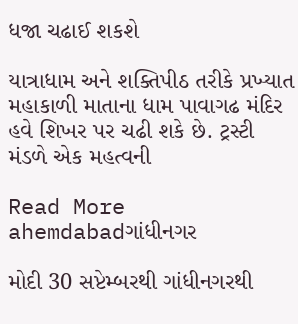ધજા ચઢાઈ શકશે

યાત્રાધામ અને શક્તિપીઠ તરીકે પ્રખ્યાત મહાકાળી માતાના ધામ પાવાગઢ મંદિર હવે શિખર પર ચઢી શકે છે. ટ્રસ્ટી મંડળે એક મહત્વની

Read More
ahemdabadગાંધીનગર

મોદી 30 સપ્ટેમ્બરથી ગાંધીનગરથી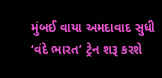મુંબઈ વાયા અમદાવાદ સુધી ‘વંદે ભારત’ ટ્રેન શરૂ કરશે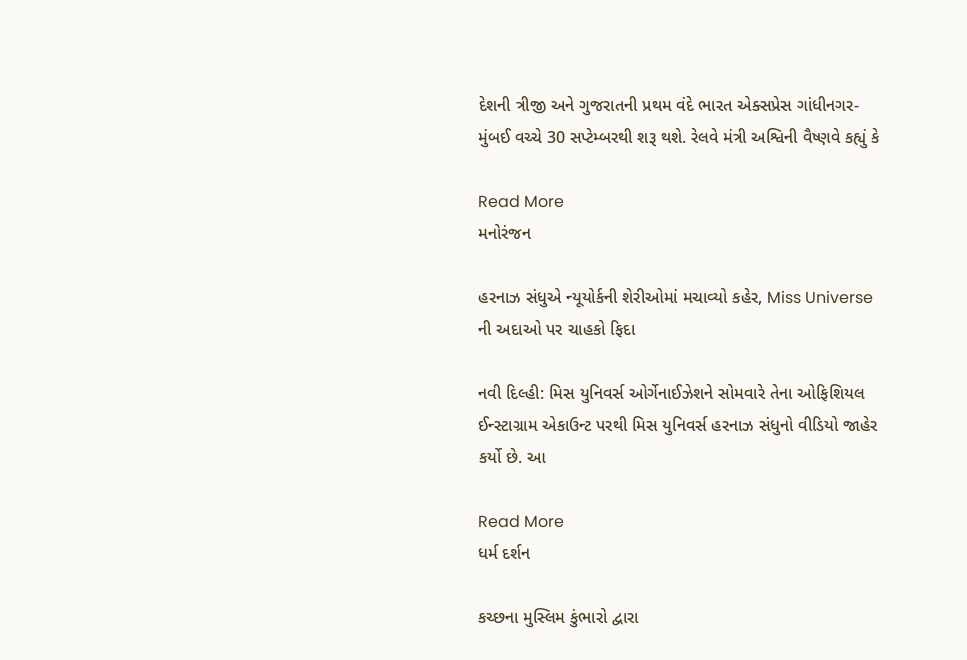દેશની ત્રીજી અને ગુજરાતની પ્રથમ વંદે ભારત એક્સપ્રેસ ગાંધીનગર-મુંબઈ વચ્ચે 30 સપ્ટેમ્બરથી શરૂ થશે. રેલવે મંત્રી અશ્વિની વૈષ્ણવે કહ્યું કે

Read More
મનોરંજન

હરનાઝ સંધુએ ન્યૂયોર્કની શેરીઓમાં મચાવ્યો કહેર, Miss Universe ની અદાઓ પર ચાહકો ફિદા

નવી દિલ્હી: મિસ યુનિવર્સ ઓર્ગેનાઈઝેશને સોમવારે તેના ઓફિશિયલ ઈન્સ્ટાગ્રામ એકાઉન્ટ પરથી મિસ યુનિવર્સ હરનાઝ સંધુનો વીડિયો જાહેર કર્યો છે. આ

Read More
ધર્મ દર્શન

કચ્છના મુસ્લિમ કુંભારો દ્વારા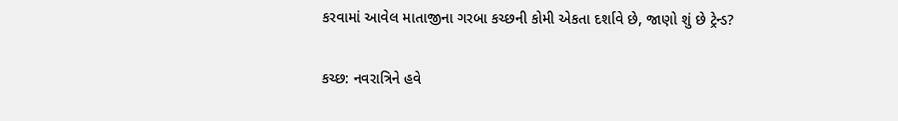કરવામાં આવેલ માતાજીના ગરબા કચ્છની કોમી એકતા દર્શાવે છે, જાણો શું છે ટ્રેન્ડ?

કચ્છ: નવરાત્રિને હવે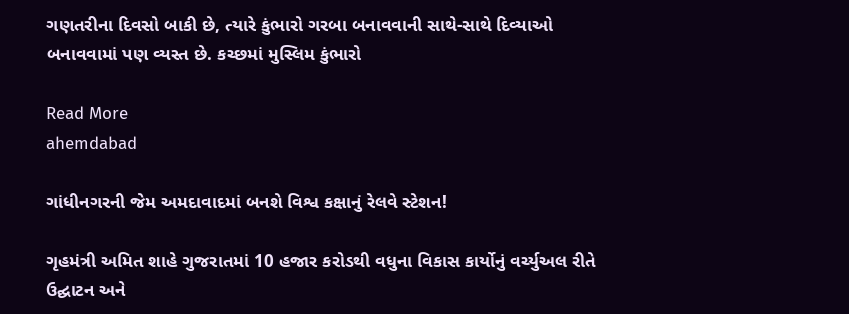ગણતરીના દિવસો બાકી છે, ત્યારે કુંભારો ગરબા બનાવવાની સાથે-સાથે દિવ્યાઓ બનાવવામાં પણ વ્યસ્ત છે. કચ્છમાં મુસ્લિમ કુંભારો

Read More
ahemdabad

ગાંધીનગરની જેમ અમદાવાદમાં બનશે વિશ્વ કક્ષાનું રેલવે સ્ટેશન!

ગૃહમંત્રી અમિત શાહે ગુજરાતમાં 10 હજાર કરોડથી વધુના વિકાસ કાર્યોનું વર્ચ્યુઅલ રીતે ઉદ્ઘાટન અને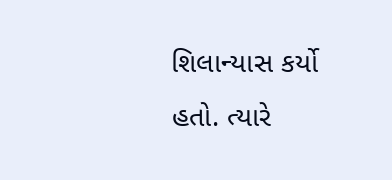શિલાન્યાસ કર્યો હતો. ત્યારે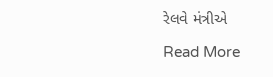રેલવે મંત્રીએ

Read More